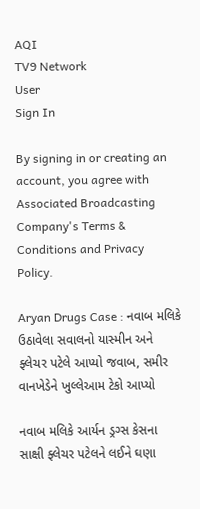AQI
TV9 Network
User
Sign In

By signing in or creating an account, you agree with Associated Broadcasting Company's Terms & Conditions and Privacy Policy.

Aryan Drugs Case : નવાબ મલિકે ઉઠાવેલા સવાલનો યાસ્મીન અને ફ્લેચર પટેલે આપ્યો જવાબ, સમીર વાનખેડેને ખુલ્લેઆમ ટેકો આપ્યો

નવાબ મલિકે આર્યન ડ્રગ્સ કેસના સાક્ષી ફ્લેચર પટેલને લઈને ઘણા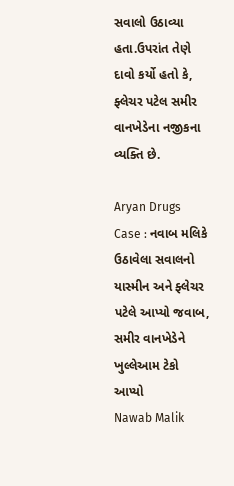સવાલો ઉઠાવ્યા હતા.ઉપરાંત તેણે દાવો કર્યો હતો કે, ફ્લેચર પટેલ સમીર વાનખેડેના નજીકના વ્યક્તિ છે.

Aryan Drugs Case : નવાબ મલિકે ઉઠાવેલા સવાલનો યાસ્મીન અને ફ્લેચર પટેલે આપ્યો જવાબ, સમીર વાનખેડેને ખુલ્લેઆમ ટેકો આપ્યો
Nawab Malik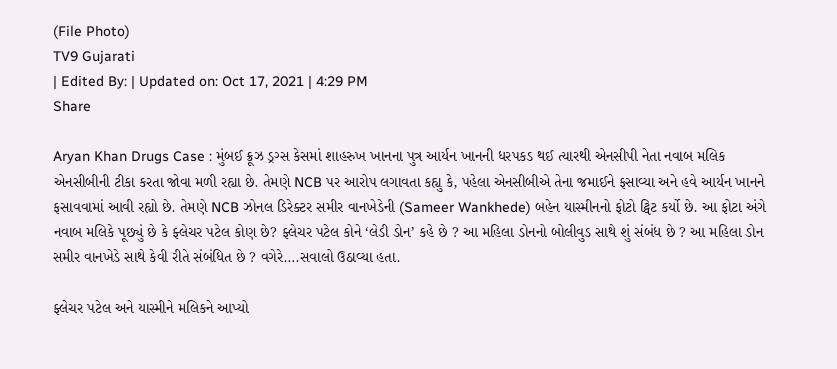(File Photo)
TV9 Gujarati
| Edited By: | Updated on: Oct 17, 2021 | 4:29 PM
Share

Aryan Khan Drugs Case : મુંબઈ ક્રૂઝ ડ્રગ્સ કેસમાં શાહરુખ ખાનના પુત્ર આર્યન ખાનની ધરપકડ થઈ ત્યારથી એનસીપી નેતા નવાબ મલિક એનસીબીની ટીકા કરતા જોવા મળી રહ્યા છે. તેમણે NCB પર આરોપ લગાવતા કહ્યુ કે, પહેલા એનસીબીએ તેના જમાઈને ફસાવ્યા અને હવે આર્યન ખાનને ફસાવવામાં આવી રહ્યો છે. તેમણે NCB ઝોનલ ડિરેક્ટર સમીર વાનખેડેની (Sameer Wankhede) બહેન યાસ્મીનનો ફોટો ટ્વિટ કર્યો છે. આ ફોટા અંગે નવાબ મલિકે પૂછ્યું છે કે ફ્લેચર પટેલ કોણ છે? ફ્લેચર પટેલ કોને ‘લેડી ડોન’ કહે છે ? આ મહિલા ડોનનો બોલીવુડ સાથે શું સંબંધ છે ? આ મહિલા ડોન સમીર વાનખેડે સાથે કેવી રીતે સંબંધિત છે ? વગેરે….સવાલો ઉઠાવ્યા હતા.

ફ્લેચર પટેલ અને યાસ્મીને મલિકને આપ્યો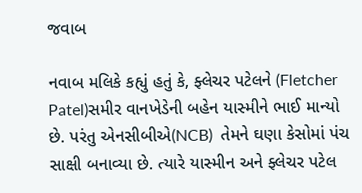જવાબ

નવાબ મલિકે કહ્યું હતું કે, ફ્લેચર પટેલને (Fletcher Patel)સમીર વાનખેડેની બહેન યાસ્મીને ભાઈ માન્યો છે. પરંતુ એનસીબીએ(NCB)  તેમને ઘણા કેસોમાં પંચ સાક્ષી બનાવ્યા છે. ત્યારે યાસ્મીન અને ફ્લેચર પટેલ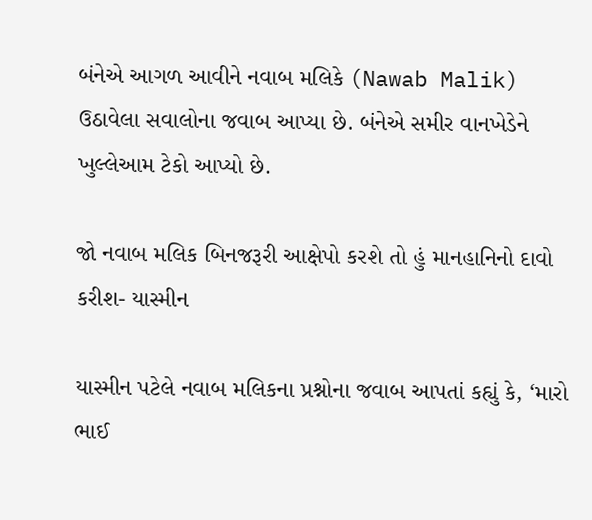બંનેએ આગળ આવીને નવાબ મલિકે (Nawab Malik) ઉઠાવેલા સવાલોના જવાબ આપ્યા છે. બંનેએ સમીર વાનખેડેને ખુલ્લેઆમ ટેકો આપ્યો છે.

જો નવાબ મલિક બિનજરૂરી આક્ષેપો કરશે તો હું માનહાનિનો દાવો કરીશ- યાસ્મીન

યાસ્મીન પટેલે નવાબ મલિકના પ્રશ્નોના જવાબ આપતાં કહ્યું કે, ‘મારો ભાઈ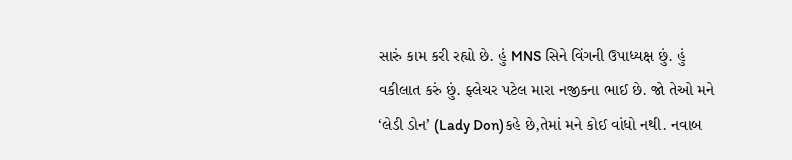સારું કામ કરી રહ્યો છે. હું MNS સિને વિંગની ઉપાધ્યક્ષ છું. હું વકીલાત કરું છું. ફ્લેચર પટેલ મારા નજીકના ભાઈ છે. જો તેઓ મને ‘લેડી ડોન’ (Lady Don)કહે છે,તેમાં મને કોઈ વાંધો નથી. નવાબ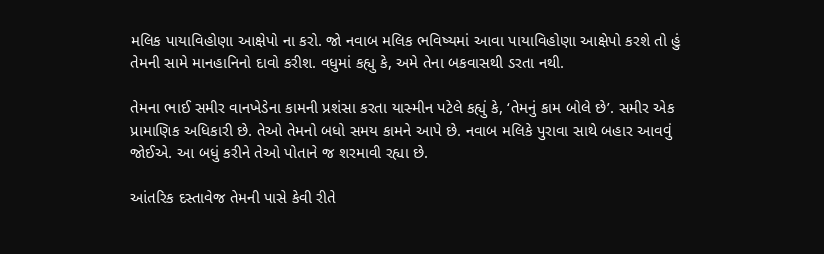મલિક પાયાવિહોણા આક્ષેપો ના કરો. જો નવાબ મલિક ભવિષ્યમાં આવા પાયાવિહોણા આક્ષેપો કરશે તો હું તેમની સામે માનહાનિનો દાવો કરીશ. વધુમાં કહ્યુ કે, અમે તેના બકવાસથી ડરતા નથી.

તેમના ભાઈ સમીર વાનખેડેના કામની પ્રશંસા કરતા યાસ્મીન પટેલે કહ્યું કે, ‘તેમનું કામ બોલે છે’. સમીર એક પ્રામાણિક અધિકારી છે. તેઓ તેમનો બધો સમય કામને આપે છે. નવાબ મલિકે પુરાવા સાથે બહાર આવવું જોઈએ. આ બધું કરીને તેઓ પોતાને જ શરમાવી રહ્યા છે.

આંતરિક દસ્તાવેજ તેમની પાસે કેવી રીતે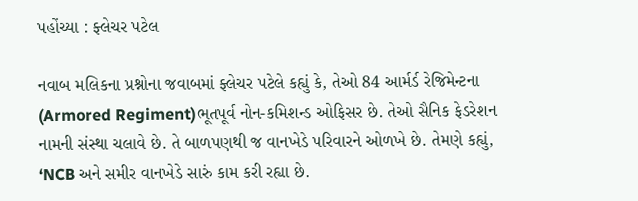પહોંચ્યા : ફ્લેચર પટેલ

નવાબ મલિકના પ્રશ્નોના જવાબમાં ફ્લેચર પટેલે કહ્યું કે, તેઓ 84 આર્મર્ડ રેજિમેન્ટના (Armored Regiment)ભૂતપૂર્વ નોન-કમિશન્ડ ઓફિસર છે. તેઓ સૈનિક ફેડરેશન નામની સંસ્થા ચલાવે છે. તે બાળપણથી જ વાનખેડે પરિવારને ઓળખે છે. તેમણે કહ્યું, ‘NCB અને સમીર વાનખેડે સારું કામ કરી રહ્યા છે.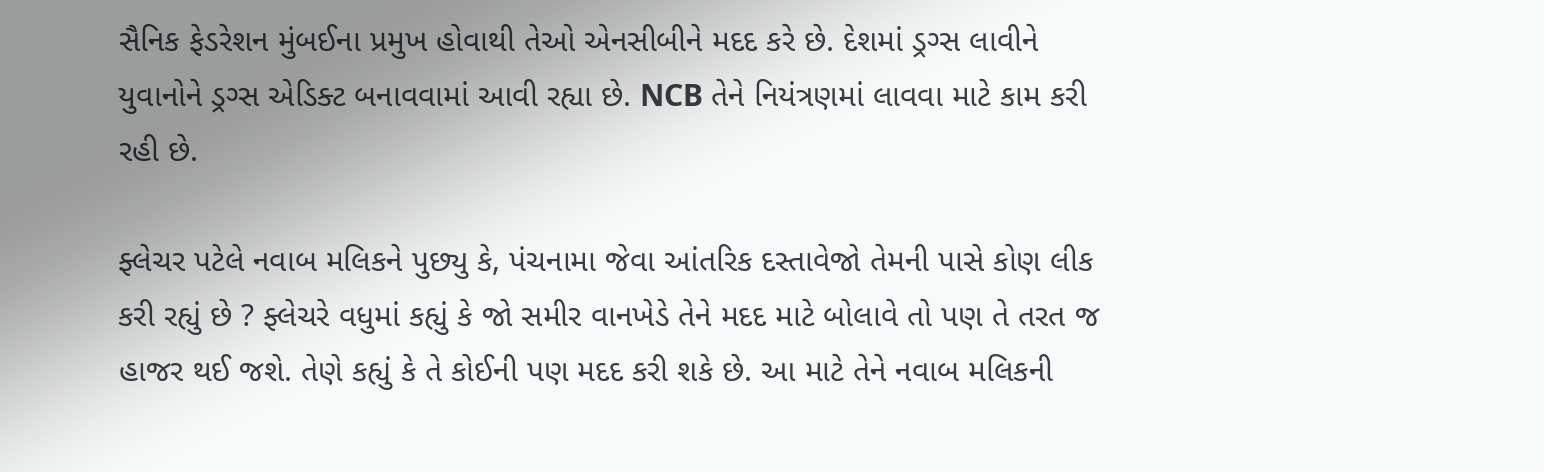સૈનિક ફેડરેશન મુંબઈના પ્રમુખ હોવાથી તેઓ એનસીબીને મદદ કરે છે. દેશમાં ડ્રગ્સ લાવીને યુવાનોને ડ્રગ્સ એડિક્ટ બનાવવામાં આવી રહ્યા છે. NCB તેને નિયંત્રણમાં લાવવા માટે કામ કરી રહી છે.

ફ્લેચર પટેલે નવાબ મલિકને પુછ્યુ કે, પંચનામા જેવા આંતરિક દસ્તાવેજો તેમની પાસે કોણ લીક કરી રહ્યું છે ? ફ્લેચરે વધુમાં કહ્યું કે જો સમીર વાનખેડે તેને મદદ માટે બોલાવે તો પણ તે તરત જ હાજર થઈ જશે. તેણે કહ્યું કે તે કોઈની પણ મદદ કરી શકે છે. આ માટે તેને નવાબ મલિકની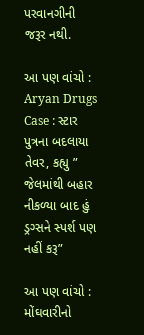પરવાનગીની જરૂર નથી.

આ પણ વાંચો : Aryan Drugs Case : સ્ટાર પુત્રના બદલાયા તેવર, કહ્યુ ” જેલમાંથી બહાર નીકળ્યા બાદ હું ડ્રગ્સને સ્પર્શ પણ નહીં કરૂ”

આ પણ વાંચો : મોંઘવારીનો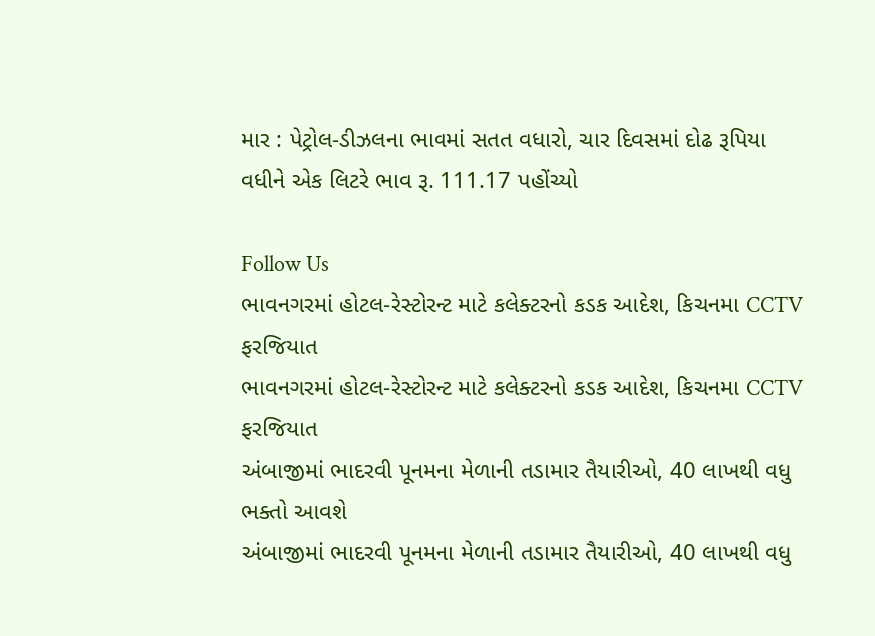માર : પેટ્રોલ-ડીઝલના ભાવમાં સતત વધારો, ચાર દિવસમાં દોઢ રૂપિયા વધીને એક લિટરે ભાવ રૂ. 111.17 પહોંચ્યો

Follow Us
ભાવનગરમાં હોટલ-રેસ્ટોરન્ટ માટે કલેક્ટરનો કડક આદેશ, કિચનમા CCTV ફરજિયાત
ભાવનગરમાં હોટલ-રેસ્ટોરન્ટ માટે કલેક્ટરનો કડક આદેશ, કિચનમા CCTV ફરજિયાત
અંબાજીમાં ભાદરવી પૂનમના મેળાની તડામાર તૈયારીઓ, 40 લાખથી વધુ ભક્તો આવશે
અંબાજીમાં ભાદરવી પૂનમના મેળાની તડામાર તૈયારીઓ, 40 લાખથી વધુ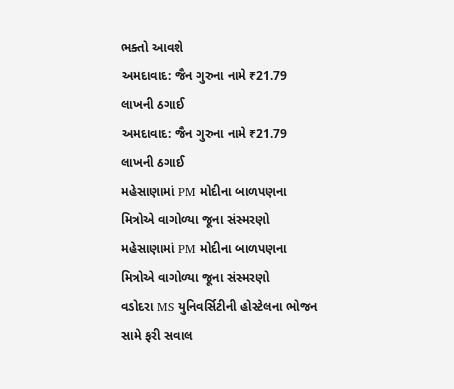ભક્તો આવશે
અમદાવાદ: જૈન ગુરુના નામે ₹21.79 લાખની ઠગાઈ
અમદાવાદ: જૈન ગુરુના નામે ₹21.79 લાખની ઠગાઈ
મહેસાણામાં PM મોદીના બાળપણના મિત્રોએ વાગોળ્યા જૂના સંસ્મરણો
મહેસાણામાં PM મોદીના બાળપણના મિત્રોએ વાગોળ્યા જૂના સંસ્મરણો
વડોદરા MS યુનિવર્સિટીની હોસ્ટેલના ભોજન સામે ફરી સવાલ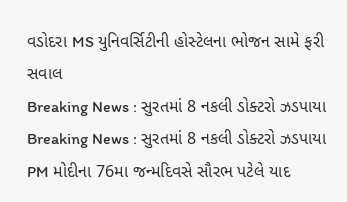વડોદરા MS યુનિવર્સિટીની હોસ્ટેલના ભોજન સામે ફરી સવાલ
Breaking News : સુરતમાં 8 નકલી ડોક્ટરો ઝડપાયા
Breaking News : સુરતમાં 8 નકલી ડોક્ટરો ઝડપાયા
PM મોદીના 76મા જન્મદિવસે સૌરભ પટેલે યાદ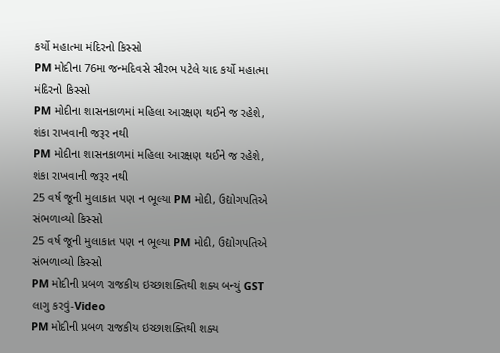કર્યો મહાત્મા મંદિરનો કિસ્સો
PM મોદીના 76મા જન્મદિવસે સૌરભ પટેલે યાદ કર્યો મહાત્મા મંદિરનો કિસ્સો
PM મોદીના શાસનકાળમાં મહિલા આરક્ષણ થઈને જ રહેશે, શંકા રાખવાની જરૂર નથી
PM મોદીના શાસનકાળમાં મહિલા આરક્ષણ થઈને જ રહેશે, શંકા રાખવાની જરૂર નથી
25 વર્ષ જૂની મુલાકાત પણ ન ભૂલ્યા PM મોદી, ઉદ્યોગપતિએ સંભળાવ્યો કિસ્સો
25 વર્ષ જૂની મુલાકાત પણ ન ભૂલ્યા PM મોદી, ઉદ્યોગપતિએ સંભળાવ્યો કિસ્સો
PM મોદીની પ્રબળ રાજકીય ઇચ્છાશક્તિથી શક્ય બન્યું GST લાગુ કરવું-Video
PM મોદીની પ્રબળ રાજકીય ઇચ્છાશક્તિથી શક્ય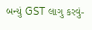બન્યું GST લાગુ કરવું-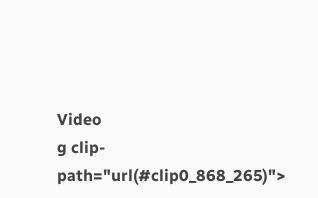Video
g clip-path="url(#clip0_868_265)">